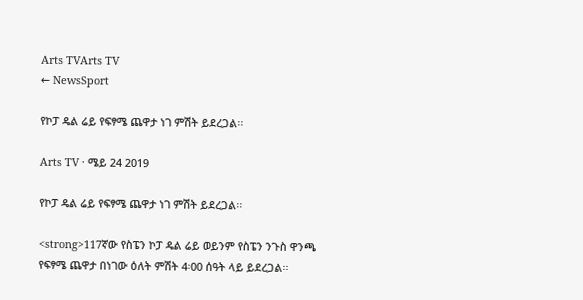Arts TVArts TV
← NewsSport

የኮፓ ዴል ሬይ የፍፃሜ ጨዋታ ነገ ምሽት ይደረጋል፡፡

Arts TV · ሜይ 24 2019

የኮፓ ዴል ሬይ የፍፃሜ ጨዋታ ነገ ምሽት ይደረጋል፡፡

<strong>117ኛው የስፔን ኮፓ ዴል ሬይ ወይንም የስፔን ንጉስ ዋንጫ የፍፃሜ ጨዋታ በነገው ዕለት ምሽት 4፡00 ሰዓት ላይ ይደረጋል፡፡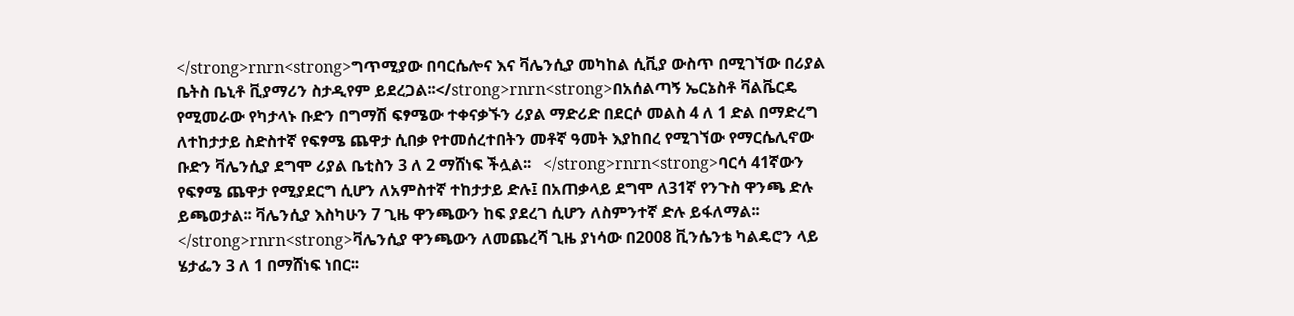</strong>rnrn<strong>ግጥሚያው በባርሴሎና እና ቫሌንሲያ መካከል ሲቪያ ውስጥ በሚገኘው በሪያል ቤትስ ቤኒቶ ቪያማሪን ስታዲየም ይደረጋል፡፡</strong>rnrn<strong>በአሰልጣኝ ኤርኔስቶ ቫልቬርዴ የሚመራው የካታላኑ ቡድን በግማሽ ፍፃሜው ተቀናቃኙን ሪያል ማድሪድ በደርሶ መልስ 4 ለ 1 ድል በማድረግ ለተከታታይ ስድስተኛ የፍፃሜ ጨዋታ ሲበቃ የተመሰረተበትን መቶኛ ዓመት እያከበረ የሚገኘው የማርሴሊኖው ቡድን ቫሌንሲያ ደግሞ ሪያል ቤቲስን 3 ለ 2 ማሸነፍ ችሏል፡፡   </strong>rnrn<strong>ባርሳ 41ኛውን የፍፃሜ ጨዋታ የሚያደርግ ሲሆን ለአምስተኛ ተከታታይ ድሉ፤ በአጠቃላይ ደግሞ ለ31ኛ የንጉስ ዋንጫ ድሉ ይጫወታል፡፡ ቫሌንሲያ እስካሁን 7 ጊዜ ዋንጫውን ከፍ ያደረገ ሲሆን ለስምንተኛ ድሉ ይፋለማል፡፡</strong>rnrn<strong>ቫሌንሲያ ዋንጫውን ለመጨረሻ ጊዜ ያነሳው በ2008 ቪንሴንቴ ካልዴሮን ላይ ሄታፌን 3 ለ 1 በማሸነፍ ነበር፡፡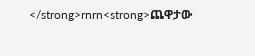</strong>rnrn<strong>ጨዋታው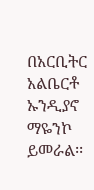በአርቢትር አልቤርቶ ኡንዲያኖ ማዬንኮ ይመራል፡፡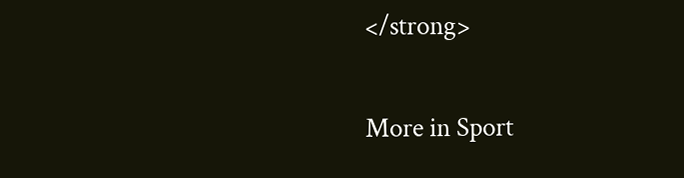</strong>

More in Sport